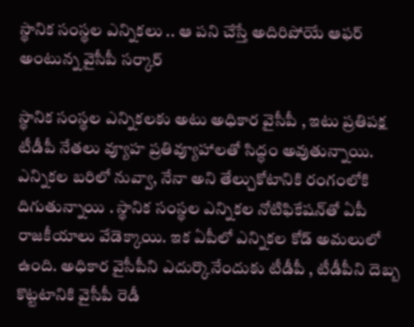స్థానిక సంస్థల ఎన్నికలు .. ఆ పని చేస్తే అదిరిపోయే ఆఫర్ అంటున్న వైసీపీ సర్కార్

స్థానిక సంస్థల ఎన్నికలకు అటు అధికార వైసీపీ , ఇటు ప్రతిపక్ష టీడీపీ నేతలు వ్యూహ ప్రతివ్యూహాలతో సిద్ధం అవుతున్నాయి. ఎన్నికల బరిలో నువ్వా, నేనా అని తేల్చుకోటానికి రంగంలోకి దిగుతున్నాయి . స్థానిక సంస్థల ఎన్నికల నోటిఫికేషన్‌తో ఏపీ రాజకీయాలు వేడెక్కాయి. ఇక ఏపీలో ఎన్నికల కోడ్ అమలులో ఉంది. అధికార వైసీపీని ఎదుర్కొనేందుకు టీడీపీ , టీడీపీని దెబ్బ కొట్టటానికి వైసీపీ రెడీ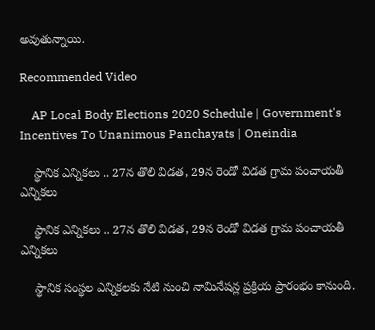అవుతున్నాయి.

Recommended Video

    AP Local Body Elections 2020 Schedule | Government's Incentives To Unanimous Panchayats | Oneindia

    స్థానిక ఎన్నికలు .. 27న తొలి విడత, 29న రెండో విడత గ్రామ పంచాయతీ ఎన్నికలు

    స్థానిక ఎన్నికలు .. 27న తొలి విడత, 29న రెండో విడత గ్రామ పంచాయతీ ఎన్నికలు

    స్థానిక సంస్థల ఎన్నికలకు నేటి నుంచి నామినేషన్ల ప్రక్రియ ప్రారంభం కానుంది.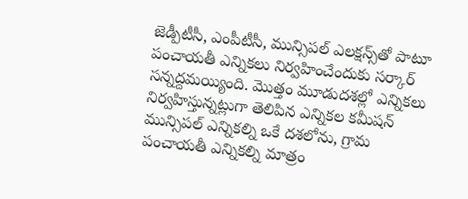జెడ్పీటీసీ, ఎంపీటీసీ, మున్సిపల్ ఎలక్షన్స్‌తో పాటూ పంచాయతీ ఎన్నికలు నిర్వహించేందుకు సర్కార్ సన్నద్దమయ్యింది. మొత్తం మూడుదశల్లో ఎన్నికలు నిర్వహిస్తున్నట్లుగా తెలిపిన ఎన్నికల కమీషన్ మున్సిపల్ ఎన్నికల్ని ఒకే దశలోను, గ్రామ పంచాయతీ ఎన్నికల్ని మాత్రం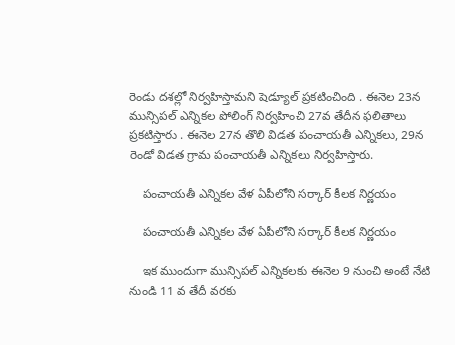రెండు దశల్లో నిర్వహిస్తామని షెడ్యూల్ ప్రకటించింది . ఈనెల 23న మున్సిపల్ ఎన్నికల పోలింగ్ నిర్వహించి 27వ తేదీన ఫలితాలు ప్రకటిస్తారు . ఈనెల 27న తొలి విడత పంచాయతీ ఎన్నికలు, 29న రెండో విడత గ్రామ పంచాయతీ ఎన్నికలు నిర్వహిస్తారు.

    పంచాయతీ ఎన్నికల వేళ ఏపీలోని సర్కార్ కీలక నిర్ణయం

    పంచాయతీ ఎన్నికల వేళ ఏపీలోని సర్కార్ కీలక నిర్ణయం

    ఇక ముందుగా మున్సిపల్ ఎన్నికలకు ఈనెల 9 నుంచి అంటే నేటి నుండి 11 వ తేదీ వరకు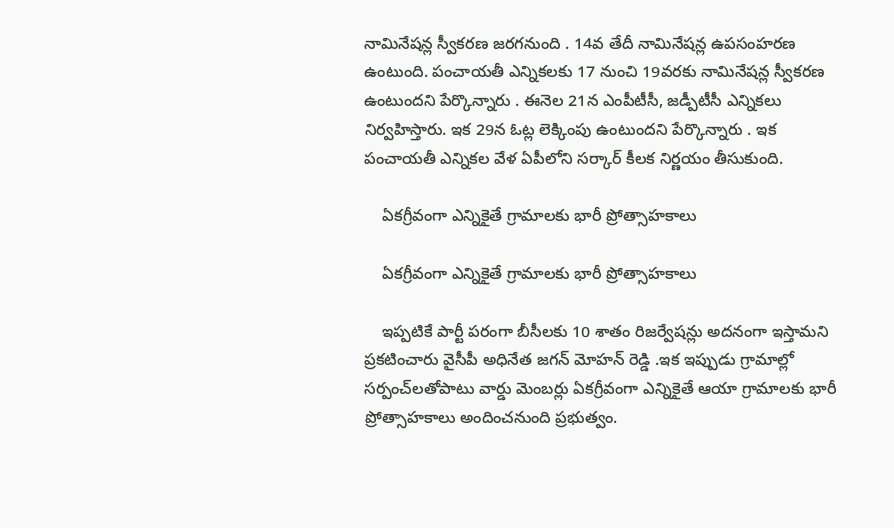నామినేషన్ల స్వీకరణ జరగనుంది . 14వ తేదీ నామినేషన్ల ఉపసంహరణ ఉంటుంది. పంచాయతీ ఎన్నికలకు 17 నుంచి 19వరకు నామినేషన్ల స్వీకరణ ఉంటుందని పేర్కొన్నారు . ఈనెల 21న ఎంపీటీసీ, జడ్పీటీసీ ఎన్నికలు నిర్వహిస్తారు. ఇక 29న ఓట్ల లెక్కింపు ఉంటుందని పేర్కొన్నారు . ఇక పంచాయతీ ఎన్నికల వేళ ఏపీలోని సర్కార్ కీలక నిర్ణయం తీసుకుంది.

    ఏకగ్రీవంగా ఎన్నికైతే గ్రామాలకు భారీ ప్రోత్సాహకాలు

    ఏకగ్రీవంగా ఎన్నికైతే గ్రామాలకు భారీ ప్రోత్సాహకాలు

    ఇప్పటికే పార్టీ పరంగా బీసీలకు 10 శాతం రిజర్వేషన్లు అదనంగా ఇస్తామని ప్రకటించారు వైసీపీ అధినేత జగన్ మోహన్ రెడ్డి .ఇక ఇప్పుడు గ్రామాల్లో సర్పంచ్‌లతోపాటు వార్డు మెంబర్లు ఏకగ్రీవంగా ఎన్నికైతే ఆయా గ్రామాలకు భారీ ప్రోత్సాహకాలు అందించనుంది ప్రభుత్వం.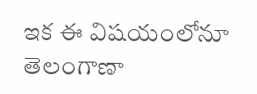ఇక ఈ విషయంలోనూ తెలంగాణా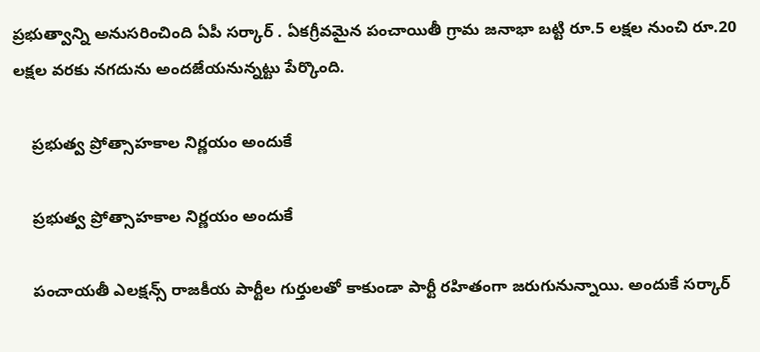ప్రభుత్వాన్ని అనుసరించింది ఏపీ సర్కార్ . ఏకగ్రీవమైన పంచాయితీ గ్రామ జనాభా బట్టి రూ.5 లక్షల నుంచి రూ.20 లక్షల వరకు నగదును అందజేయనున్నట్టు పేర్కొంది.

    ప్రభుత్వ ప్రోత్సాహకాల నిర్ణయం అందుకే

    ప్రభుత్వ ప్రోత్సాహకాల నిర్ణయం అందుకే

    పంచాయతీ ఎలక్షన్స్ రాజకీయ పార్టీల గుర్తులతో కాకుండా పార్టీ రహితంగా జరుగునున్నాయి. అందుకే సర్కార్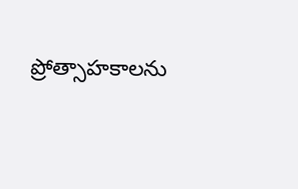ప్రోత్సాహకాలను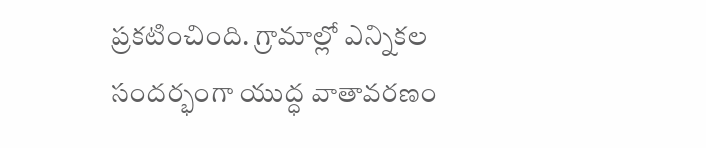ప్రకటించింది. గ్రామాల్లో ఎన్నికల సందర్భంగా యుద్ధ వాతావరణం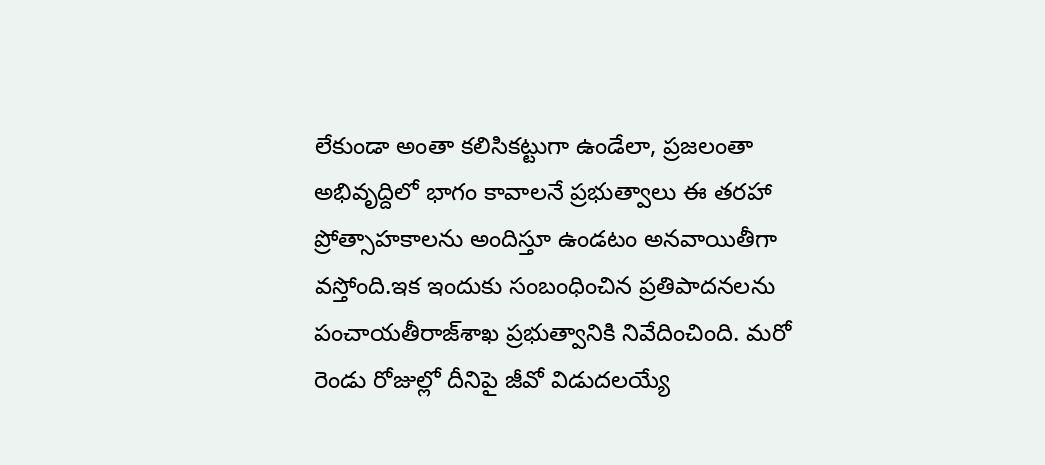లేకుండా అంతా కలిసికట్టుగా ఉండేలా, ప్రజలంతా అభివృద్దిలో భాగం కావాలనే ప్రభుత్వాలు ఈ తరహా ప్రోత్సాహకాలను అందిస్తూ ఉండటం అనవాయితీగా వస్తోంది.ఇక ఇందుకు సంబంధించిన ప్రతిపాదనలను పంచాయతీరాజ్‌‌శాఖ ప్రభుత్వానికి నివేదించింది. మరో రెండు రోజుల్లో దీనిపై జీవో విడుదలయ్యే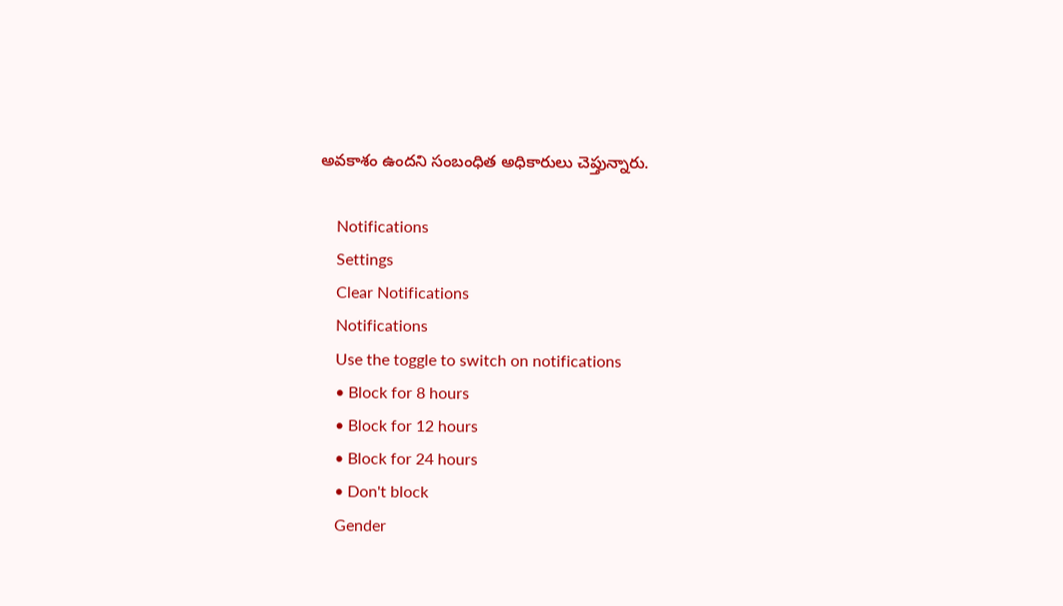అవకాశం ఉందని సంబంధిత అధికారులు చెప్తున్నారు.

    Notifications
    Settings
    Clear Notifications
    Notifications
    Use the toggle to switch on notifications
    • Block for 8 hours
    • Block for 12 hours
    • Block for 24 hours
    • Don't block
    Gender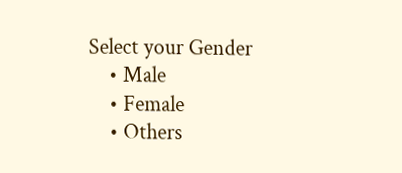Select your Gender
    • Male
    • Female
    • Others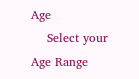Age
    Select your Age Range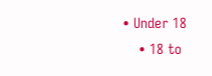• Under 18
    • 18 to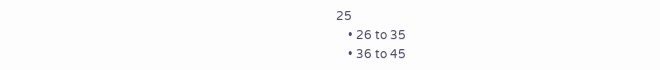25
    • 26 to 35
    • 36 to 45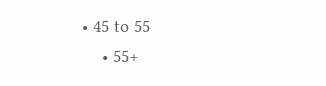• 45 to 55
    • 55+